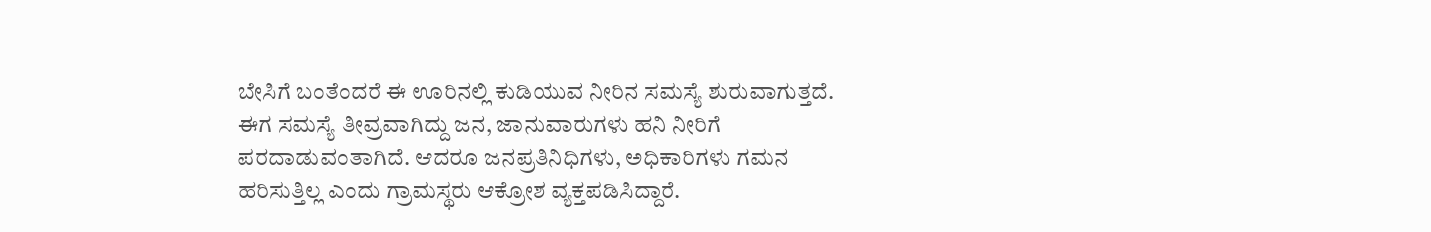ಬೇಸಿಗೆ ಬಂತೆಂದರೆ ಈ ಊರಿನಲ್ಲಿ ಕುಡಿಯುವ ನೀರಿನ ಸಮಸ್ಯೆ ಶುರುವಾಗುತ್ತದೆ. ಈಗ ಸಮಸ್ಯೆ ತೀವ್ರವಾಗಿದ್ದು ಜನ, ಜಾನುವಾರುಗಳು ಹನಿ ನೀರಿಗೆ ಪರದಾಡುವಂತಾಗಿದೆ. ಆದರೂ ಜನಪ್ರತಿನಿಧಿಗಳು, ಅಧಿಕಾರಿಗಳು ಗಮನ ಹರಿಸುತ್ತಿಲ್ಲ ಎಂದು ಗ್ರಾಮಸ್ಥರು ಆಕ್ರೋಶ ವ್ಯಕ್ತಪಡಿಸಿದ್ದಾರೆ.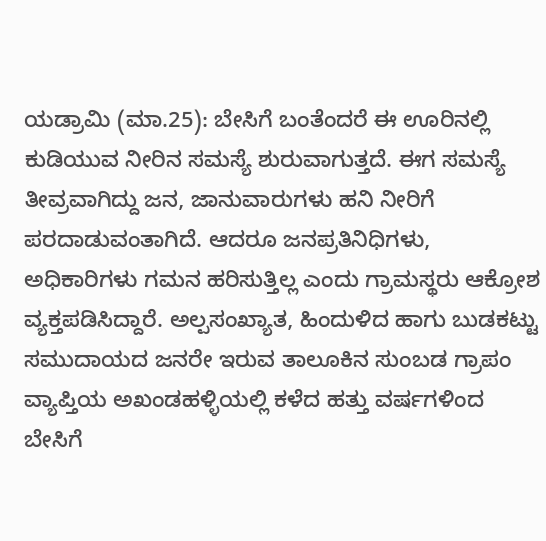ಯಡ್ರಾಮಿ (ಮಾ.25): ಬೇಸಿಗೆ ಬಂತೆಂದರೆ ಈ ಊರಿನಲ್ಲಿ ಕುಡಿಯುವ ನೀರಿನ ಸಮಸ್ಯೆ ಶುರುವಾಗುತ್ತದೆ. ಈಗ ಸಮಸ್ಯೆ ತೀವ್ರವಾಗಿದ್ದು ಜನ, ಜಾನುವಾರುಗಳು ಹನಿ ನೀರಿಗೆ ಪರದಾಡುವಂತಾಗಿದೆ. ಆದರೂ ಜನಪ್ರತಿನಿಧಿಗಳು, ಅಧಿಕಾರಿಗಳು ಗಮನ ಹರಿಸುತ್ತಿಲ್ಲ ಎಂದು ಗ್ರಾಮಸ್ಥರು ಆಕ್ರೋಶ ವ್ಯಕ್ತಪಡಿಸಿದ್ದಾರೆ. ಅಲ್ಪಸಂಖ್ಯಾತ, ಹಿಂದುಳಿದ ಹಾಗು ಬುಡಕಟ್ಟು ಸಮುದಾಯದ ಜನರೇ ಇರುವ ತಾಲೂಕಿನ ಸುಂಬಡ ಗ್ರಾಪಂ ವ್ಯಾಪ್ತಿಯ ಅಖಂಡಹಳ್ಳಿಯಲ್ಲಿ ಕಳೆದ ಹತ್ತು ವರ್ಷಗಳಿಂದ ಬೇಸಿಗೆ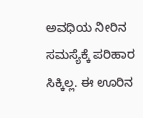ಅವಧಿಯ ನೀರಿನ ಸಮಸ್ಯೆಕ್ಕೆ ಪರಿಹಾರ ಸಿಕ್ಕಿಲ್ಲ. ಈ ಊರಿನ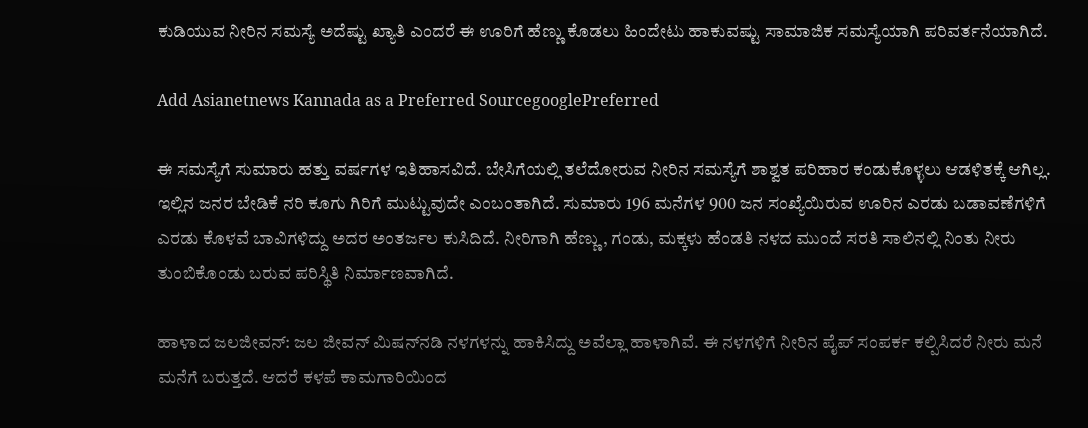ಕುಡಿಯುವ ನೀರಿನ ಸಮಸ್ಯೆ ಅದೆಷ್ಟು ಖ್ಯಾತಿ ಎಂದರೆ ಈ ಊರಿಗೆ ಹೆಣ್ಣು ಕೊಡಲು ಹಿಂದೇಟು ಹಾಕುವಷ್ಟು ಸಾಮಾಜಿಕ ಸಮಸ್ಯೆಯಾಗಿ ಪರಿವರ್ತನೆಯಾಗಿದೆ.

Add Asianetnews Kannada as a Preferred SourcegooglePreferred

ಈ ಸಮಸ್ಯೆಗೆ ಸುಮಾರು ಹತ್ತು ವರ್ಷಗಳ ಇತಿಹಾಸವಿದೆ. ಬೇಸಿಗೆಯಲ್ಲಿ ತಲೆದೋರುವ ನೀರಿನ ಸಮಸ್ಯೆಗೆ ಶಾಶ್ವತ ಪರಿಹಾರ ಕಂಡುಕೊಳ್ಳಲು ಆಡಳಿತಕ್ಕೆ ಆಗಿಲ್ಲ. ಇಲ್ಲಿನ ಜನರ ಬೇಡಿಕೆ ನರಿ ಕೂಗು ಗಿರಿಗೆ ಮುಟ್ಟುವುದೇ ಎಂಬಂತಾಗಿದೆ. ಸುಮಾರು 196 ಮನೆಗಳ 900 ಜನ ಸಂಖ್ಯೆಯಿರುವ ಊರಿನ ಎರಡು ಬಡಾವಣೆಗಳಿಗೆ ಎರಡು ಕೊಳವೆ ಬಾವಿಗಳಿದ್ದು ಅದರ ಅಂತರ್ಜಲ ಕುಸಿದಿದೆ. ನೀರಿಗಾಗಿ ಹೆಣ್ಣು, ಗಂಡು, ಮಕ್ಕಳು ಹೆಂಡತಿ ನಳದ ಮುಂದೆ ಸರತಿ ಸಾಲಿನಲ್ಲಿ ನಿಂತು ನೀರು ತುಂಬಿಕೊಂಡು ಬರುವ ಪರಿಸ್ಥಿತಿ ನಿರ್ಮಾಣವಾಗಿದೆ.

ಹಾಳಾದ ಜಲಜೀವನ್: ಜಲ ಜೀವನ್ ಮಿಷನ್‌ನಡಿ ನಳಗಳನ್ನು ಹಾಕಿಸಿದ್ದು ಅವೆಲ್ಲಾ ಹಾಳಾಗಿವೆ. ಈ ನಳಗಳಿಗೆ ನೀರಿನ ಪೈಪ್ ಸಂಪರ್ಕ ಕಲ್ಪಿಸಿದರೆ ನೀರು ಮನೆ ಮನೆಗೆ ಬರುತ್ತದೆ. ಆದರೆ ಕಳಪೆ ಕಾಮಗಾರಿಯಿಂದ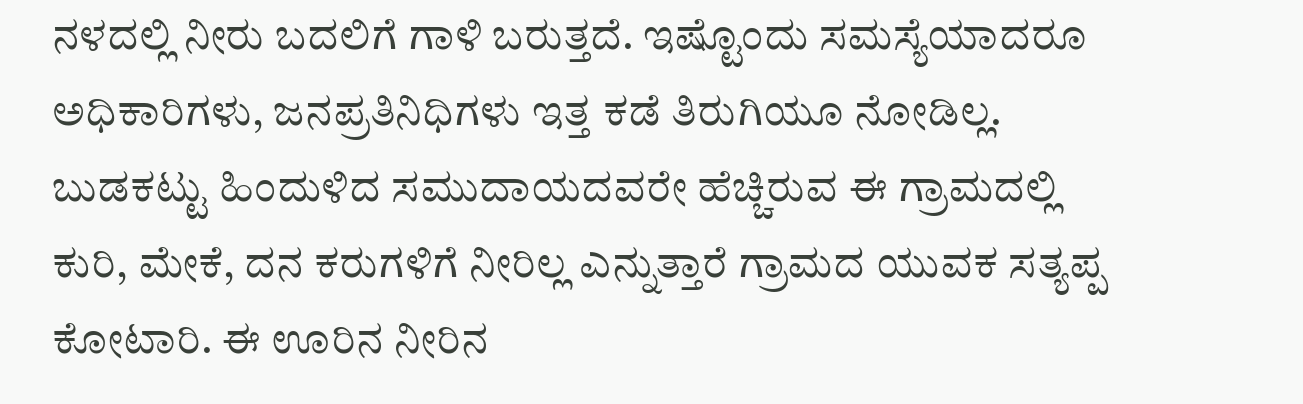ನಳದಲ್ಲಿ ನೀರು ಬದಲಿಗೆ ಗಾಳಿ ಬರುತ್ತದೆ. ಇಷ್ಟೊಂದು ಸಮಸ್ಯೆಯಾದರೂ ಅಧಿಕಾರಿಗಳು, ಜನಪ್ರತಿನಿಧಿಗಳು ಇತ್ತ ಕಡೆ ತಿರುಗಿಯೂ ನೋಡಿಲ್ಲ. ಬುಡಕಟ್ಟು ಹಿಂದುಳಿದ ಸಮುದಾಯದವರೇ ಹೆಚ್ಚಿರುವ ಈ ಗ್ರಾಮದಲ್ಲಿ ಕುರಿ, ಮೇಕೆ, ದನ ಕರುಗಳಿಗೆ ನೀರಿಲ್ಲ ಎನ್ನುತ್ತಾರೆ ಗ್ರಾಮದ ಯುವಕ ಸತ್ಯಪ್ಪ ಕೋಟಾರಿ. ಈ ಊರಿನ ನೀರಿನ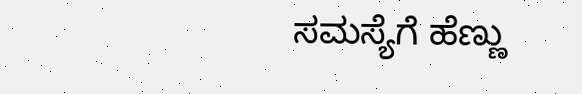ಸಮಸ್ಯೆಗೆ ಹೆಣ್ಣು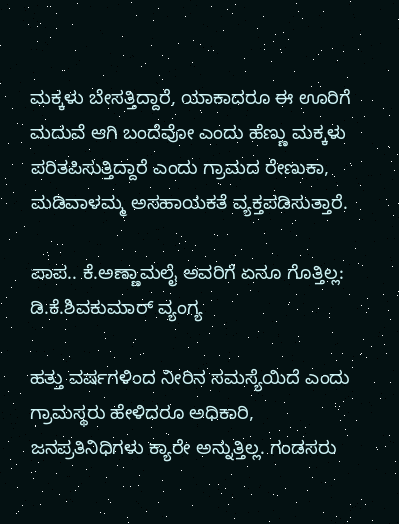ಮಕ್ಕಳು ಬೇಸತ್ತಿದ್ದಾರೆ, ಯಾಕಾದರೂ ಈ ಊರಿಗೆ ಮದುವೆ ಆಗಿ ಬಂದೆವೋ ಎಂದು ಹೆಣ್ಣು ಮಕ್ಕಳು ಪರಿತಪಿಸುತ್ತಿದ್ದಾರೆ ಎಂದು ಗ್ರಾಮದ ರೇಣುಕಾ, ಮಡಿವಾಳಮ್ಮ ಅಸಹಾಯಕತೆ ವ್ಯಕ್ತಪಡಿಸುತ್ತಾರೆ.

ಪಾಪ.. ಕೆ.ಅಣ್ಣಾಮಲೈ ಅವರಿಗೆ ಏನೂ ಗೊತ್ತಿಲ್ಲ: ಡಿ.ಕೆ.ಶಿವಕುಮಾರ್‌ ವ್ಯಂಗ್ಯ

ಹತ್ತು ವರ್ಷಗಳಿಂದ ನೀರಿನ ಸಮಸ್ಯೆಯಿದೆ ಎಂದು ಗ್ರಾಮಸ್ಥರು ಹೇಳಿದರೂ ಅಧಿಕಾರಿ, ಜನಪ್ರತಿನಿಧಿಗಳು ಕ್ಯಾರೇ ಅನ್ನುತ್ತಿಲ್ಲ. ಗಂಡಸರು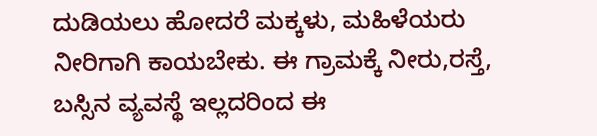ದುಡಿಯಲು ಹೋದರೆ ಮಕ್ಕಳು, ಮಹಿಳೆಯರು ನೀರಿಗಾಗಿ ಕಾಯಬೇಕು. ಈ ಗ್ರಾಮಕ್ಕೆ ನೀರು,ರಸ್ತೆ, ಬಸ್ಸಿನ ವ್ಯವಸ್ಥೆ ಇಲ್ಲದರಿಂದ ಈ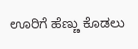ಊರಿಗೆ ಹೆಣ್ಣು ಕೊಡಲು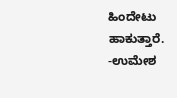ಹಿಂದೇಟು ಹಾಕುತ್ತಾರೆ.
-ಉಮೇಶ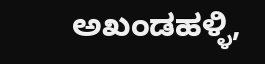ಅಖಂಡಹಳ್ಳಿ,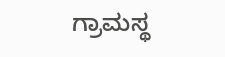ಗ್ರಾಮಸ್ಥ